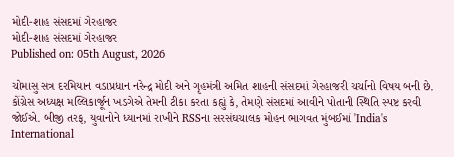મોદી-શાહ સંસદમાં ગેરહાજર
મોદી-શાહ સંસદમાં ગેરહાજર
Published on: 05th August, 2026

ચોમાસુ સત્ર દરમિયાન વડાપ્રધાન નરેન્દ્ર મોદી અને ગૃહમંત્રી અમિત શાહની સંસદમાં ગેરહાજરી ચર્ચાનો વિષય બની છે. કોંગ્રેસ અધ્યક્ષ મલ્લિકાર્જૂન ખડગેએ તેમની ટીકા કરતા કહ્યું કે, તેમણે સંસદમાં આવીને પોતાની સ્થિતિ સ્પષ્ટ કરવી જોઈએ. બીજી તરફ, યુવાનોને ધ્યાનમાં રાખીને RSSના સરસંઘચાલક મોહન ભાગવત મુંબઈમાં 'India's International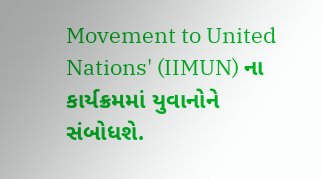Movement to United Nations' (IIMUN) ના કાર્યક્રમમાં યુવાનોને સંબોધશે.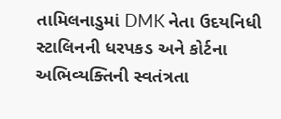તામિલનાડુમાં DMK નેતા ઉદયનિધી સ્ટાલિનની ધરપકડ અને કોર્ટના અભિવ્યક્તિની સ્વતંત્રતા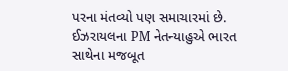પરના મંતવ્યો પણ સમાચારમાં છે. ઈઝરાયલના PM નેતન્યાહુએ ભારત સાથેના મજબૂત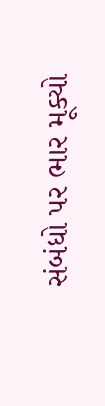સંબંધો પર ભાર મૂક્યો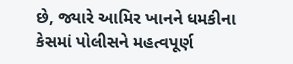છે, જ્યારે આમિર ખાનને ધમકીના કેસમાં પોલીસને મહત્વપૂર્ણ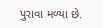પુરાવા મળ્યા છે.